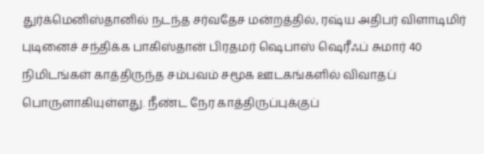துர்க்மெனிஸ்தானில் நடந்த சர்வதேச மன்றத்தில், ரஷ்ய அதிபர் விளாடிமிர் புடினைச் சந்திக்க பாகிஸ்தான் பிரதமர் ஷெபாஸ் ஷெரீஃப் சுமார் 40 நிமிடங்கள் காத்திருந்த சம்பவம் சமூக ஊடகங்களில் விவாதப் பொருளாகியுள்ளது. நீண்ட நேர காத்திருப்புக்குப்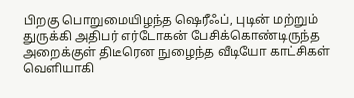பிறகு பொறுமையிழந்த ஷெரீஃப், புடின் மற்றும் துருக்கி அதிபர் எர்டோகன் பேசிக்கொண்டிருந்த அறைக்குள் திடீரென நுழைந்த வீடியோ காட்சிகள் வெளியாகி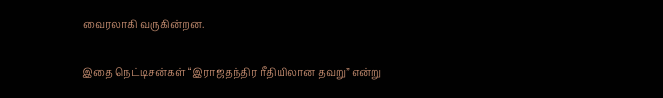வைரலாகி வருகின்றன.

இதை நெட்டிசன்கள் “இராஜதந்திர ரீதியிலான தவறு” என்று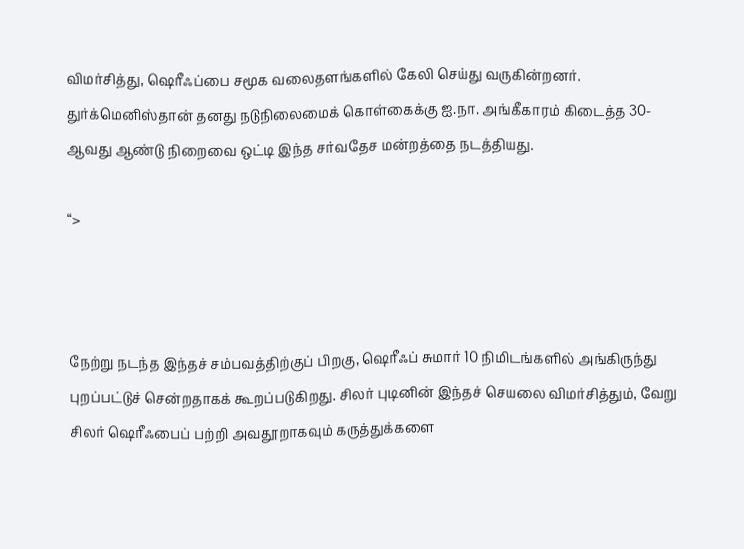விமர்சித்து, ஷெரீஃப்பை சமூக வலைதளங்களில் கேலி செய்து வருகின்றனர். துர்க்மெனிஸ்தான் தனது நடுநிலைமைக் கொள்கைக்கு ஐ.நா. அங்கீகாரம் கிடைத்த 30-ஆவது ஆண்டு நிறைவை ஒட்டி இந்த சர்வதேச மன்றத்தை நடத்தியது.

“>



நேற்று நடந்த இந்தச் சம்பவத்திற்குப் பிறகு, ஷெரீஃப் சுமார் 10 நிமிடங்களில் அங்கிருந்து புறப்பட்டுச் சென்றதாகக் கூறப்படுகிறது. சிலர் புடினின் இந்தச் செயலை விமர்சித்தும், வேறு சிலர் ஷெரீஃபைப் பற்றி அவதூறாகவும் கருத்துக்களை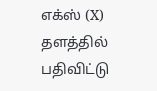எக்ஸ் (X) தளத்தில் பதிவிட்டு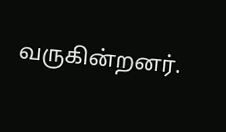வருகின்றனர்.